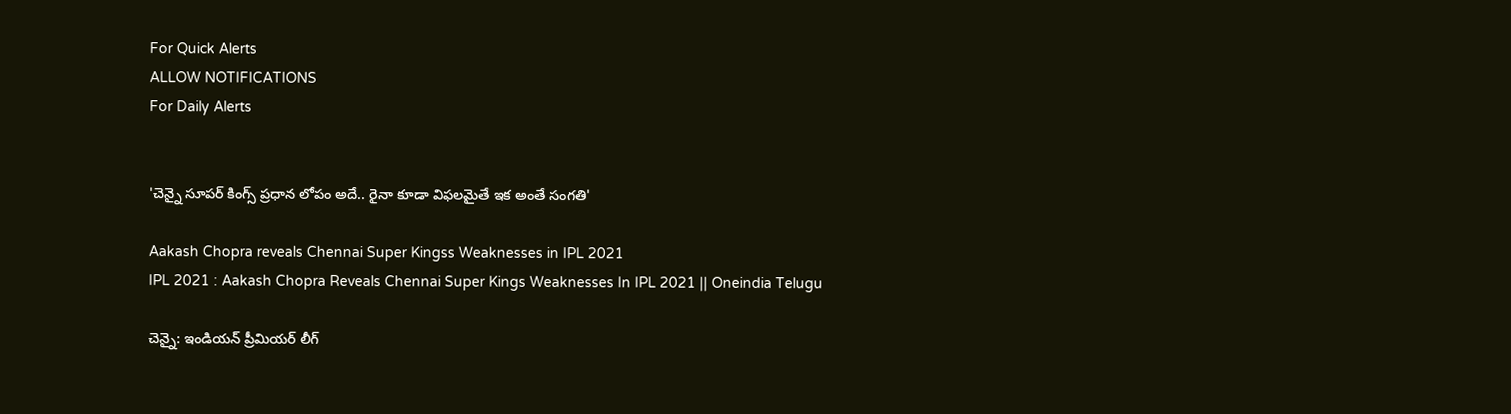For Quick Alerts
ALLOW NOTIFICATIONS
For Daily Alerts


'చెన్నై సూపర్‌ కింగ్స్ ‌ప్రధాన లోపం అదే.. రైనా కూడా విఫలమైతే ఇక అంతే సంగతి'

Aakash Chopra reveals Chennai Super Kingss Weaknesses in IPL 2021
IPL 2021 : Aakash Chopra Reveals Chennai Super Kings Weaknesses In IPL 2021 || Oneindia Telugu

చెన్నై: ఇండియన్‌ ప్రీమియర్‌ లీగ్‌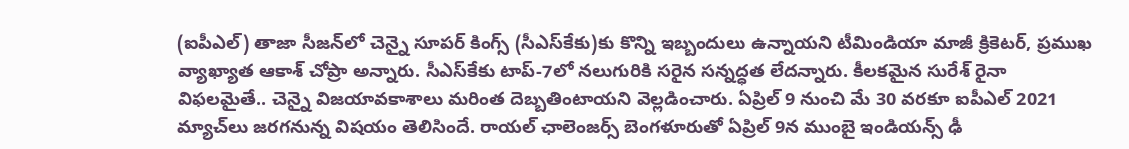(ఐపీఎల్) తాజా సీజన్‌లో చెన్నై సూపర్‌ కింగ్స్ (సీఎస్‌కే‌కు)కు కొన్ని ఇబ్బందులు ఉన్నాయని టీమిండియా మాజీ క్రికెటర్, ప్రముఖ వ్యాఖ్యాత‌ ఆకాశ్‌ చోప్రా అన్నారు. సీఎస్‌కే‌కు టాప్‌-7లో నలుగురికి సరైన సన్నద్ధత లేదన్నారు. కీలకమైన సురేశ్‌ రైనా విఫలమైతే.. చెన్నై విజయావకాశాలు మరింత దెబ్బతింటాయని వెల్లడించారు. ఏప్రిల్ 9 నుంచి మే 30 వరకూ ఐపీఎల్ 2021 మ్యాచ్‌లు జరగనున్న విషయం తెలిసిందే. రాయల్ ఛాలెంజర్స్ బెంగళూరుతో ఏప్రిల్ 9న ముంబై ఇండియన్స్ ఢీ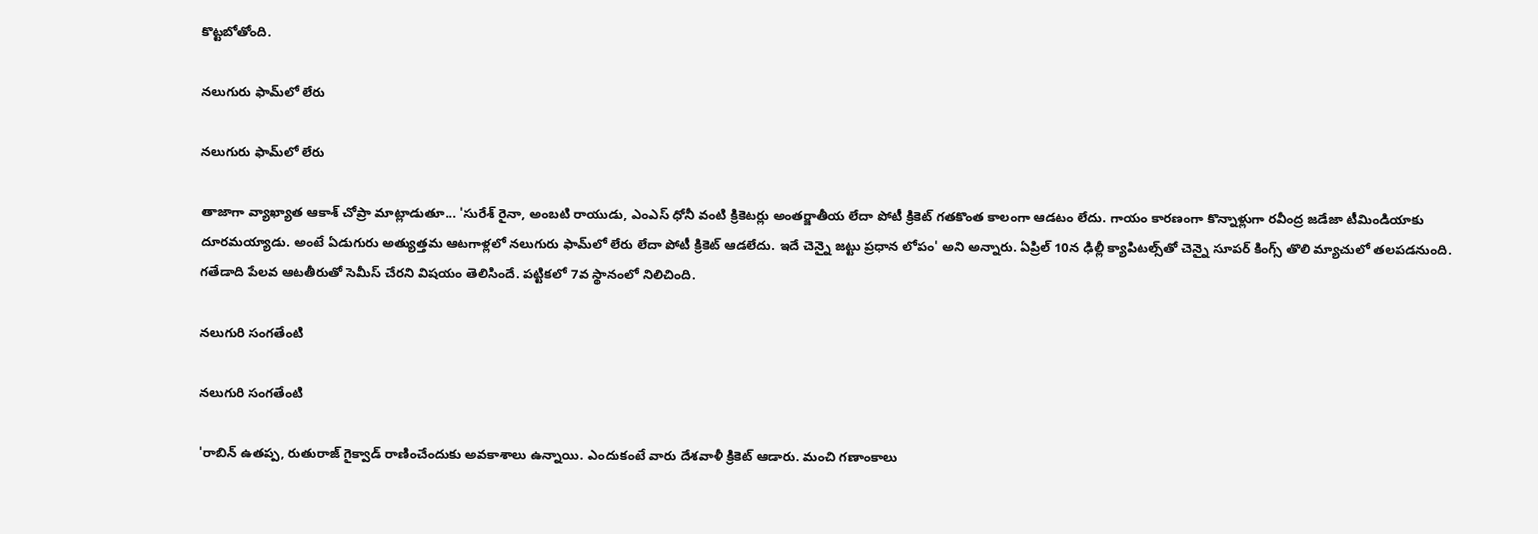కొట్టబోతోంది.

నలుగురు ఫామ్‌లో లేరు

నలుగురు ఫామ్‌లో లేరు

తాజాగా వ్యాఖ్యాత‌ ఆకాశ్‌ చోప్రా మాట్లాడుతూ... 'సురేశ్‌ రైనా, అంబటి రాయుడు, ఎంఎస్‌ ధోనీ వంటి క్రికెటర్లు అంతర్జాతీయ లేదా పోటీ క్రికెట్‌ గతకొంత కాలంగా ఆడటం లేదు. గాయం కారణంగా కొన్నాళ్లుగా రవీంద్ర జడేజా టీమిండియాకు దూరమయ్యాడు. అంటే ఏడుగురు అత్యుత్తమ ఆటగాళ్లలో నలుగురు ఫామ్‌లో లేరు లేదా పోటీ క్రికెట్‌ ఆడలేదు. ఇదే చెన్నై జట్టు ప్రధాన లోపం' అని అన్నారు. ఏప్రిల్‌ 10న ఢిల్లీ క్యాపిటల్స్‌తో చెన్నై సూపర్‌ కింగ్స్ తొలి మ్యాచులో తలపడనుంది. గతేడాది పేలవ ఆటతీరుతో సెమీస్ చేరని విషయం తెలిసిందే. పట్టికలో 7వ స్థానంలో నిలిచింది.

నలుగురి సంగతేంటి

నలుగురి సంగతేంటి

'రాబిన్‌ ఉతప్ప, రుతురాజ్‌ గైక్వాడ్‌ రాణించేందుకు అవకాశాలు ఉన్నాయి. ఎందుకంటే వారు దేశవాళీ క్రికెట్‌ ఆడారు. మంచి గణాంకాలు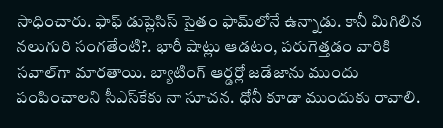సాధించారు. ఫాఫ్ డుప్లెసిస్‌ సైతం ఫామ్‌లోనే ఉన్నాడు. కానీ మిగిలిన నలుగురి సంగతేంటి?. భారీ షాట్లు ఆడటం, పరుగెత్తడం వారికి సవాల్‌గా మారతాయి. బ్యాటింగ్‌ ఆర్డర్లో జడేజాను ముందు పంపించాలని సీఎస్‌కేకు నా సూచన. ధోనీ కూడా ముందుకు రావాలి.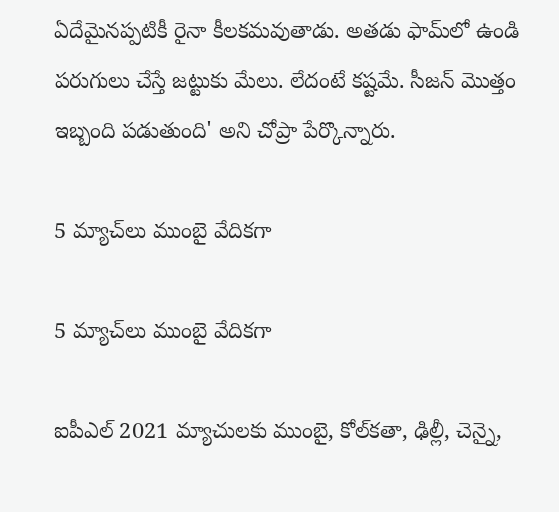ఏదేమైనప్పటికీ రైనా కీలకమవుతాడు. అతడు ఫామ్‌లో ఉండి పరుగులు చేస్తే జట్టుకు మేలు. లేదంటే కష్టమే. సీజన్‌ మొత్తం ఇబ్బంది పడుతుంది' అని చోప్రా‌ పేర్కొన్నారు.

5 మ్యాచ్‌లు ముంబై వేదికగా

5 మ్యాచ్‌లు ముంబై వేదికగా

ఐపీఎల్ 2021 మ్యాచులకు ముంబై, కోల్‌కతా, ఢిల్లీ, చెన్నై,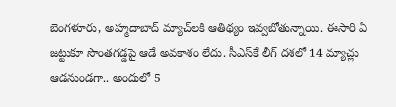బెంగళూరు, అహ్మదాబాద్ మ్యాచ్‌లకి ఆతిథ్యం ఇవ్వబోతున్నాయి. ఈసారి ఏ జట్టుకూ సొంతగడ్డపై ఆడే అవకాశం లేదు. సీఎస్‌కే లీగ్‌ దశలో 14 మ్యాచ్లు ఆడనుండగా.. అందులో 5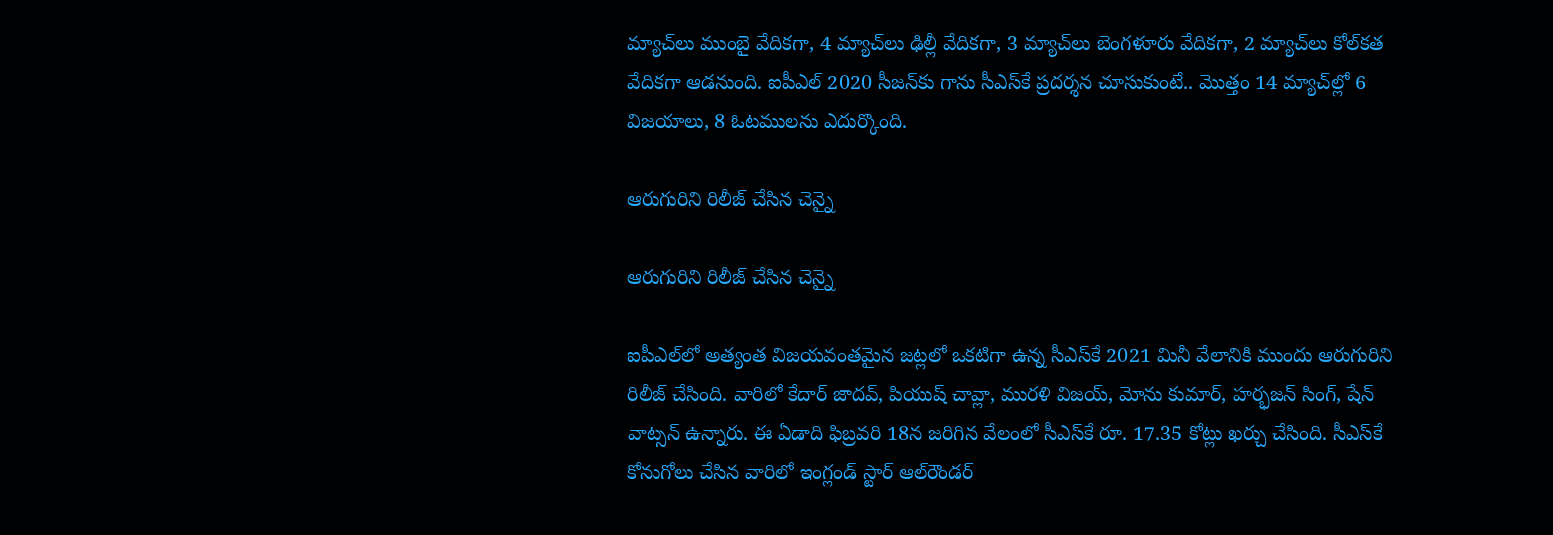మ్యాచ్‌లు ముంబై వేదికగా, 4 మ్యాచ్‌లు ఢిల్లీ వేదికగా, 3 మ్యాచ్‌లు బెంగళూరు వేదికగా, 2 మ్యాచ్‌లు కోల్‌కత వేదికగా ఆడనుంది. ఐపీఎల్‌ 2020 సీజన్‌కు గాను సీఎస్‌కే ప్రదర్శన చూసుకుంటే.. మొత్తం 14 మ్యాచ్‌ల్లో 6 విజయాలు, 8 ఓటములను ఎదుర్కొంది.

ఆరుగురిని రిలీజ్‌ చేసిన చెన్నై

ఆరుగురిని రిలీజ్‌ చేసిన చెన్నై

ఐపీఎల్‌లో అత్యంత విజయవంతమైన జట్లలో ఒకటిగా ఉన్న సీఎస్‌కే 2021 మినీ వేలానికి ముందు ఆరుగురిని రిలీజ్‌ చేసింది. వారిలో కేదార్‌ జాదవ్‌, పియుష్‌ చావ్లా, మురళి విజయ్‌, మోను కుమార్‌, హర్భజన్‌ సింగ్‌, షేన్‌ వాట్సన్‌ ఉన్నారు. ఈ ఏడాది ఫిబ్రవరి 18న జరిగిన వేలంలో సీఎస్‌కే రూ. 17.35 కోట్లు ఖర్చు చేసింది. సీఎస్‌కే కోనుగోలు చేసిన వారిలో ఇంగ్లండ్‌ స్టార్ ఆల్‌రౌండర్‌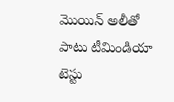మొయిన్‌ అలీతో పాటు టీమిండియా టెస్టు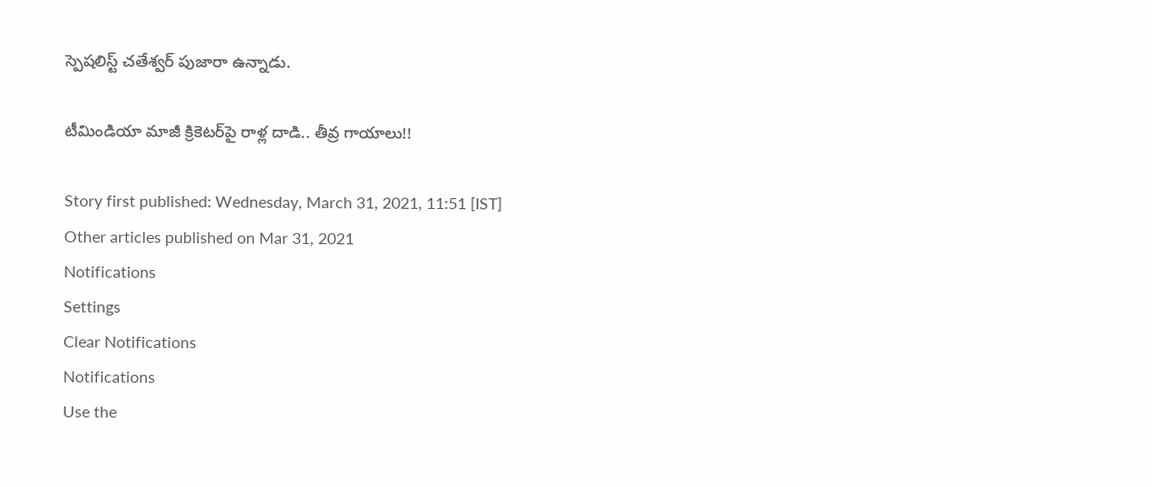స్పెషలిస్ట్‌ చతేశ్వర్‌ పుజారా ఉన్నాడు.

టీమిండియా మాజీ క్రికెటర్‌పై రాళ్ల దాడి.. తీవ్ర గాయాలు!!

Story first published: Wednesday, March 31, 2021, 11:51 [IST]
Other articles published on Mar 31, 2021
Notifications
Settings
Clear Notifications
Notifications
Use the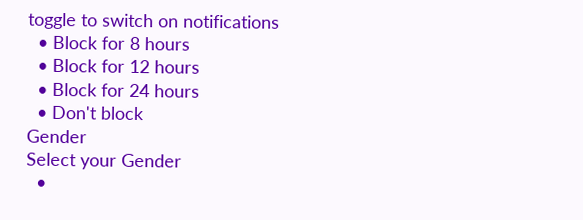toggle to switch on notifications
  • Block for 8 hours
  • Block for 12 hours
  • Block for 24 hours
  • Don't block
Gender
Select your Gender
  •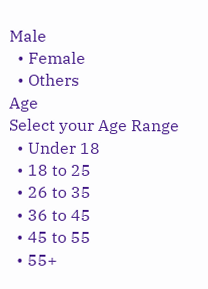Male
  • Female
  • Others
Age
Select your Age Range
  • Under 18
  • 18 to 25
  • 26 to 35
  • 36 to 45
  • 45 to 55
  • 55+